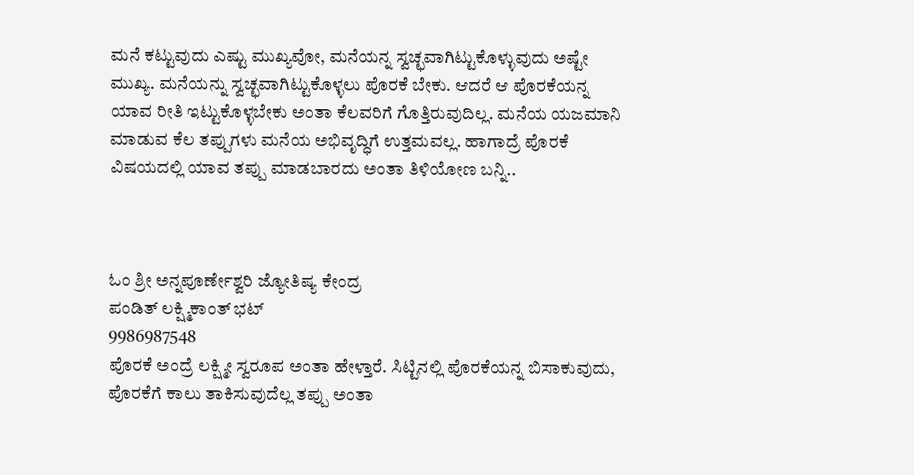ಮನೆ ಕಟ್ಟುವುದು ಎಷ್ಟು ಮುಖ್ಯವೋ, ಮನೆಯನ್ನ ಸ್ವಚ್ಛವಾಗಿಟ್ಟುಕೊಳ್ಳುವುದು ಅಷ್ಟೇ ಮುಖ್ಯ. ಮನೆಯನ್ನು ಸ್ವಚ್ಛವಾಗಿಟ್ಟುಕೊಳ್ಳಲು ಪೊರಕೆ ಬೇಕು. ಆದರೆ ಆ ಪೊರಕೆಯನ್ನ ಯಾವ ರೀತಿ ಇಟ್ಟುಕೊಳ್ಳಬೇಕು ಅಂತಾ ಕೆಲವರಿಗೆ ಗೊತ್ತಿರುವುದಿಲ್ಲ. ಮನೆಯ ಯಜಮಾನಿ ಮಾಡುವ ಕೆಲ ತಪ್ಪುಗಳು ಮನೆಯ ಅಭಿವೃದ್ಧಿಗೆ ಉತ್ತಮವಲ್ಲ. ಹಾಗಾದ್ರೆ ಪೊರಕೆ ವಿಷಯದಲ್ಲಿ ಯಾವ ತಪ್ಪು ಮಾಡಬಾರದು ಅಂತಾ ತಿಳಿಯೋಣ ಬನ್ನಿ..



ಓಂ ಶ್ರೀ ಅನ್ನಪೂರ್ಣೇಶ್ವರಿ ಜ್ಯೋತಿಷ್ಯ ಕೇಂದ್ರ
ಪಂಡಿತ್ ಲಕ್ಷ್ಮಿಕಾಂತ್ ಭಟ್
9986987548
ಪೊರಕೆ ಅಂದ್ರೆ ಲಕ್ಷ್ಮೀ ಸ್ವರೂಪ ಅಂತಾ ಹೇಳ್ತಾರೆ. ಸಿಟ್ಟಿನಲ್ಲಿ ಪೊರಕೆಯನ್ನ ಬಿಸಾಕುವುದು, ಪೊರಕೆಗೆ ಕಾಲು ತಾಕಿಸುವುದೆಲ್ಲ ತಪ್ಪು ಅಂತಾ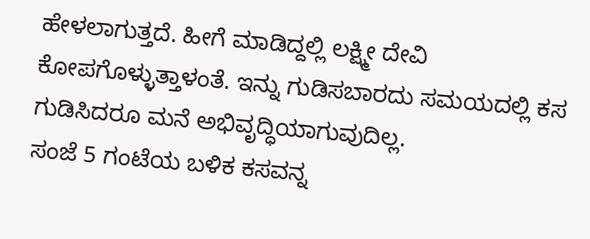ಹೇಳಲಾಗುತ್ತದೆ. ಹೀಗೆ ಮಾಡಿದ್ದಲ್ಲಿ ಲಕ್ಷ್ಮೀ ದೇವಿ ಕೋಪಗೊಳ್ಳುತ್ತಾಳಂತೆ. ಇನ್ನು ಗುಡಿಸಬಾರದು ಸಮಯದಲ್ಲಿ ಕಸ ಗುಡಿಸಿದರೂ ಮನೆ ಅಭಿವೃದ್ಧಿಯಾಗುವುದಿಲ್ಲ.
ಸಂಜೆ 5 ಗಂಟೆಯ ಬಳಿಕ ಕಸವನ್ನ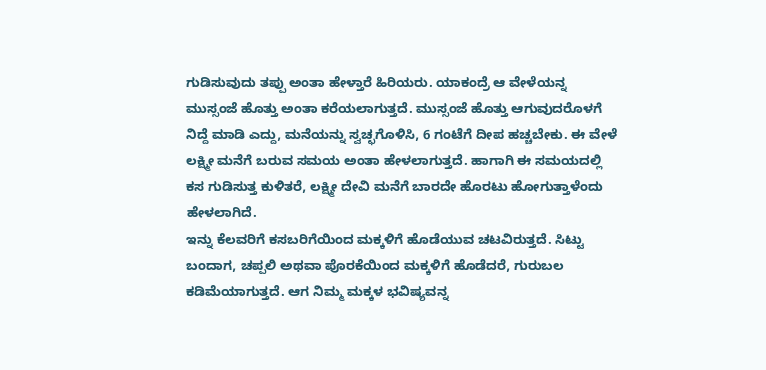ಗುಡಿಸುವುದು ತಪ್ಪು ಅಂತಾ ಹೇಳ್ತಾರೆ ಹಿರಿಯರು. ಯಾಕಂದ್ರೆ ಆ ವೇಳೆಯನ್ನ ಮುಸ್ಸಂಜೆ ಹೊತ್ತು ಅಂತಾ ಕರೆಯಲಾಗುತ್ತದೆ. ಮುಸ್ಸಂಜೆ ಹೊತ್ತು ಆಗುವುದರೊಳಗೆ ನಿದ್ದೆ ಮಾಡಿ ಎದ್ದು, ಮನೆಯನ್ನು ಸ್ವಚ್ಛಗೊಳಿಸಿ, 6 ಗಂಟೆಗೆ ದೀಪ ಹಚ್ಚಬೇಕು. ಈ ವೇಳೆ ಲಕ್ಷ್ಮೀ ಮನೆಗೆ ಬರುವ ಸಮಯ ಅಂತಾ ಹೇಳಲಾಗುತ್ತದೆ. ಹಾಗಾಗಿ ಈ ಸಮಯದಲ್ಲಿ ಕಸ ಗುಡಿಸುತ್ತ ಕುಳಿತರೆ, ಲಕ್ಷ್ಮೀ ದೇವಿ ಮನೆಗೆ ಬಾರದೇ ಹೊರಟು ಹೋಗುತ್ತಾಳೆಂದು ಹೇಳಲಾಗಿದೆ.
ಇನ್ನು ಕೆಲವರಿಗೆ ಕಸಬರಿಗೆಯಿಂದ ಮಕ್ಕಳಿಗೆ ಹೊಡೆಯುವ ಚಟವಿರುತ್ತದೆ. ಸಿಟ್ಟು ಬಂದಾಗ, ಚಪ್ಪಲಿ ಅಥವಾ ಪೊರಕೆಯಿಂದ ಮಕ್ಕಳಿಗೆ ಹೊಡೆದರೆ, ಗುರುಬಲ ಕಡಿಮೆಯಾಗುತ್ತದೆ. ಆಗ ನಿಮ್ಮ ಮಕ್ಕಳ ಭವಿಷ್ಯವನ್ನ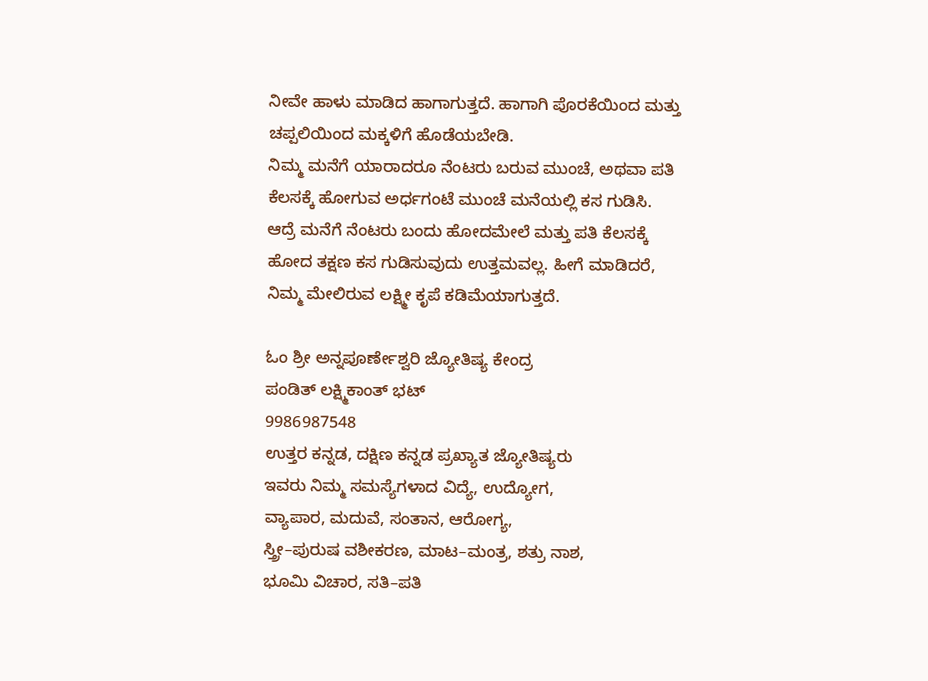ನೀವೇ ಹಾಳು ಮಾಡಿದ ಹಾಗಾಗುತ್ತದೆ. ಹಾಗಾಗಿ ಪೊರಕೆಯಿಂದ ಮತ್ತು ಚಪ್ಪಲಿಯಿಂದ ಮಕ್ಕಳಿಗೆ ಹೊಡೆಯಬೇಡಿ.
ನಿಮ್ಮ ಮನೆಗೆ ಯಾರಾದರೂ ನೆಂಟರು ಬರುವ ಮುಂಚೆ, ಅಥವಾ ಪತಿ ಕೆಲಸಕ್ಕೆ ಹೋಗುವ ಅರ್ಧಗಂಟೆ ಮುಂಚೆ ಮನೆಯಲ್ಲಿ ಕಸ ಗುಡಿಸಿ. ಆದ್ರೆ ಮನೆಗೆ ನೆಂಟರು ಬಂದು ಹೋದಮೇಲೆ ಮತ್ತು ಪತಿ ಕೆಲಸಕ್ಕೆ ಹೋದ ತಕ್ಷಣ ಕಸ ಗುಡಿಸುವುದು ಉತ್ತಮವಲ್ಲ. ಹೀಗೆ ಮಾಡಿದರೆ, ನಿಮ್ಮ ಮೇಲಿರುವ ಲಕ್ಷ್ಮೀ ಕೃಪೆ ಕಡಿಮೆಯಾಗುತ್ತದೆ.

ಓಂ ಶ್ರೀ ಅನ್ನಪೂರ್ಣೇಶ್ವರಿ ಜ್ಯೋತಿಷ್ಯ ಕೇಂದ್ರ
ಪಂಡಿತ್ ಲಕ್ಷ್ಮಿಕಾಂತ್ ಭಟ್
9986987548
ಉತ್ತರ ಕನ್ನಡ, ದಕ್ಷಿಣ ಕನ್ನಡ ಪ್ರಖ್ಯಾತ ಜ್ಯೋತಿಷ್ಯರು
ಇವರು ನಿಮ್ಮ ಸಮಸ್ಯೆಗಳಾದ ವಿದ್ಯೆ, ಉದ್ಯೋಗ,
ವ್ಯಾಪಾರ, ಮದುವೆ, ಸಂತಾನ, ಆರೋಗ್ಯ,
ಸ್ತ್ರೀ–ಪುರುಷ ವಶೀಕರಣ, ಮಾಟ–ಮಂತ್ರ, ಶತ್ರು ನಾಶ,
ಭೂಮಿ ವಿಚಾರ, ಸತಿ–ಪತಿ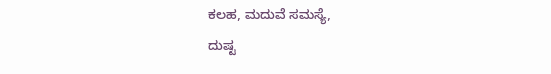ಕಲಹ, ಮದುವೆ ಸಮಸ್ಯೆ,
ದುಷ್ಟ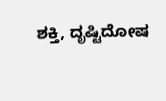ಶಕ್ತಿ, ದೃಷ್ಟಿದೋಷ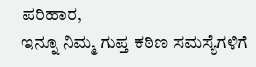ಪರಿಹಾರ,
ಇನ್ನೂ ನಿಮ್ಮ ಗುಪ್ತ ಕಠಿಣ ಸಮಸ್ಯೆಗಳಿಗೆ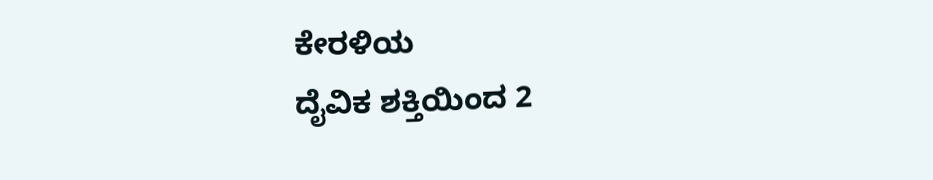ಕೇರಳಿಯ
ದೈವಿಕ ಶಕ್ತಿಯಿಂದ 2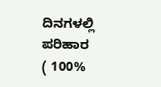ದಿನಗಳಲ್ಲಿ ಪರಿಹಾರ
( 100%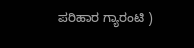ಪರಿಹಾರ ಗ್ಯಾರಂಟಿ )